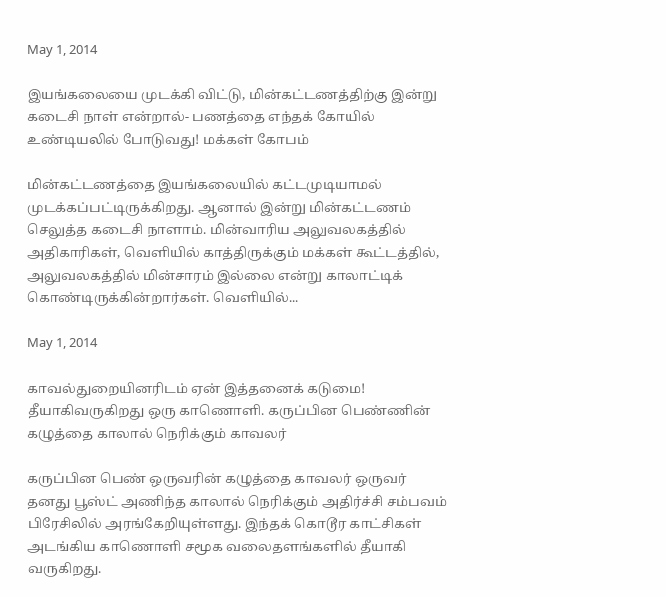May 1, 2014

இயங்கலையை முடக்கி விட்டு, மின்கட்டணத்திற்கு இன்று கடைசி நாள் என்றால்- பணத்தை எந்தக் கோயில் உண்டியலில் போடுவது! மக்கள் கோபம்

மின்கட்டணத்தை இயங்கலையில் கட்டமுடியாமல் முடக்கப்பட்டிருக்கிறது. ஆனால் இன்று மின்கட்டணம் செலுத்த கடைசி நாளாம். மின்வாரிய அலுவலகத்தில் அதிகாரிகள், வெளியில் காத்திருக்கும் மக்கள் கூட்டத்தில், அலுவலகத்தில் மின்சாரம் இல்லை என்று காலாட்டிக் கொண்டிருக்கின்றார்கள். வெளியில்...

May 1, 2014

காவல்துறையினரிடம் ஏன் இத்தனைக் கடுமை! தீயாகிவருகிறது ஒரு காணொளி. கருப்பின பெண்ணின் கழுத்தை காலால் நெரிக்கும் காவலர்

கருப்பின பெண் ஒருவரின் கழுத்தை காவலர் ஒருவர் தனது பூஸ்ட் அணிந்த காலால் நெரிக்கும் அதிர்ச்சி சம்பவம் பிரேசிலில் அரங்கேறியுள்ளது. இந்தக் கொடூர காட்சிகள் அடங்கிய காணொளி சமூக வலைதளங்களில் தீயாகி வருகிறது.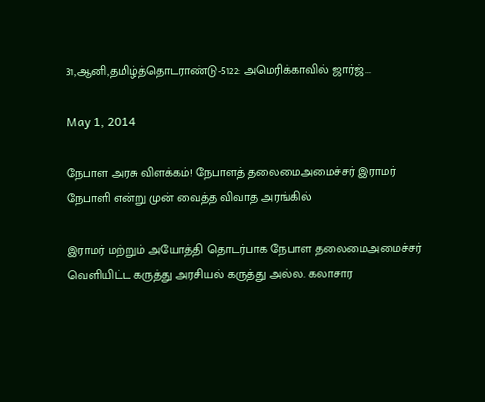31,ஆனி,தமிழ்த்தொடராண்டு-5122: அமெரிக்காவில் ஜார்ஜ்...

May 1, 2014

நேபாள அரசு விளக்கம்! நேபாளத் தலைமைஅமைச்சர் இராமர் நேபாளி என்று முன் வைத்த விவாத அரங்கில்

இராமர் மற்றும் அயோத்தி தொடர்பாக நேபாள தலைமைஅமைச்சர் வெளியிட்ட கருத்து அரசியல் கருத்து அல்ல. கலாசார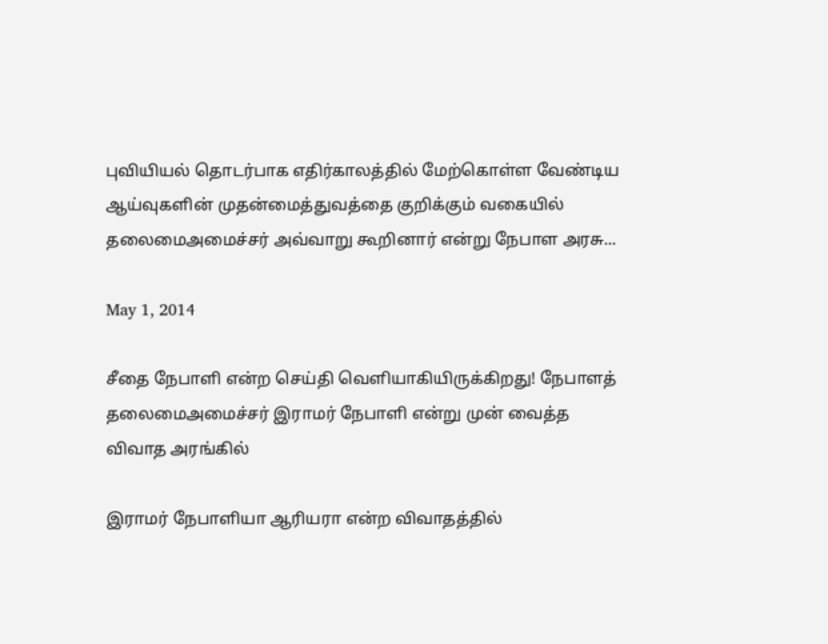புவியியல் தொடர்பாக எதிர்காலத்தில் மேற்கொள்ள வேண்டிய ஆய்வுகளின் முதன்மைத்துவத்தை குறிக்கும் வகையில் தலைமைஅமைச்சர் அவ்வாறு கூறினார் என்று நேபாள அரசு...

May 1, 2014

சீதை நேபாளி என்ற செய்தி வெளியாகியிருக்கிறது! நேபாளத் தலைமைஅமைச்சர் இராமர் நேபாளி என்று முன் வைத்த விவாத அரங்கில்

இராமர் நேபாளியா ஆரியரா என்ற விவாதத்தில்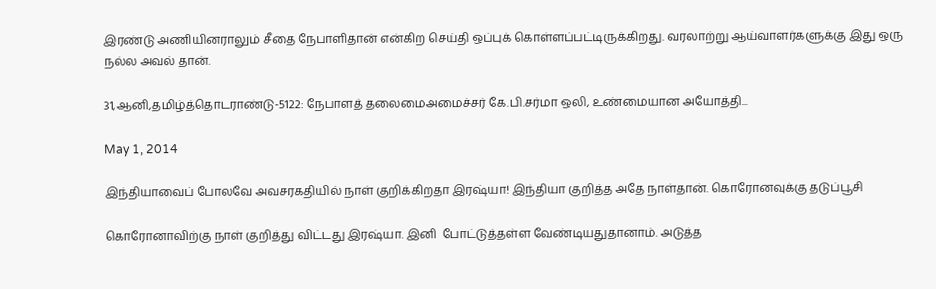இரண்டு அணியினராலும் சீதை நேபாளிதான் என்கிற செய்தி ஒப்புக் கொள்ளப்பட்டிருக்கிறது. வரலாற்று ஆய்வாளர்களுக்கு இது ஒரு நல்ல அவல் தான்.

31,ஆனி,தமிழ்த்தொடராண்டு-5122: நேபாளத் தலைமைஅமைச்சர் கே.பி.சர்மா ஒலி, உண்மையான அயோத்தி...

May 1, 2014

இந்தியாவைப் போலவே அவசரகதியில் நாள் குறிக்கிறதா இரஷ்யா! இந்தியா குறித்த அதே நாள்தான். கொரோனவுக்கு தடுப்பூசி

கொரோனாவிற்கு நாள் குறித்து விட்டது இரஷ்யா. இனி  போட்டுத்தள்ள வேண்டியதுதானாம். அடுத்த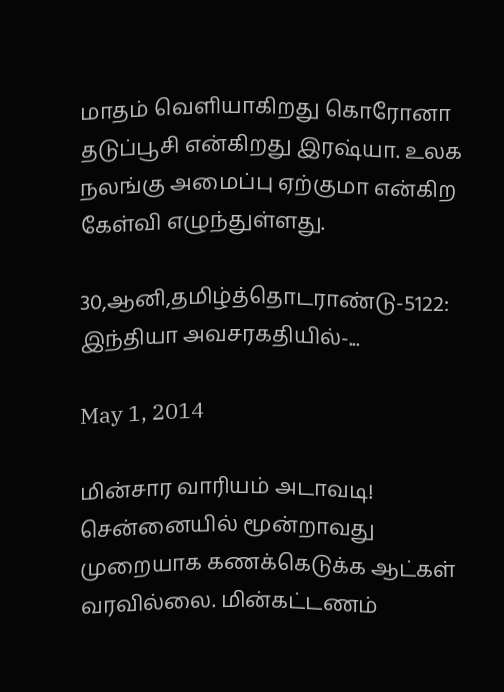மாதம் வெளியாகிறது கொரோனா தடுப்பூசி என்கிறது இரஷ்யா. உலக நலங்கு அமைப்பு ஏற்குமா என்கிற கேள்வி எழுந்துள்ளது.

30,ஆனி,தமிழ்த்தொடராண்டு-5122: இந்தியா அவசரகதியில்-...

May 1, 2014

மின்சார வாரியம் அடாவடி! சென்னையில் மூன்றாவது முறையாக கணக்கெடுக்க ஆட்கள் வரவில்லை. மின்கட்டணம்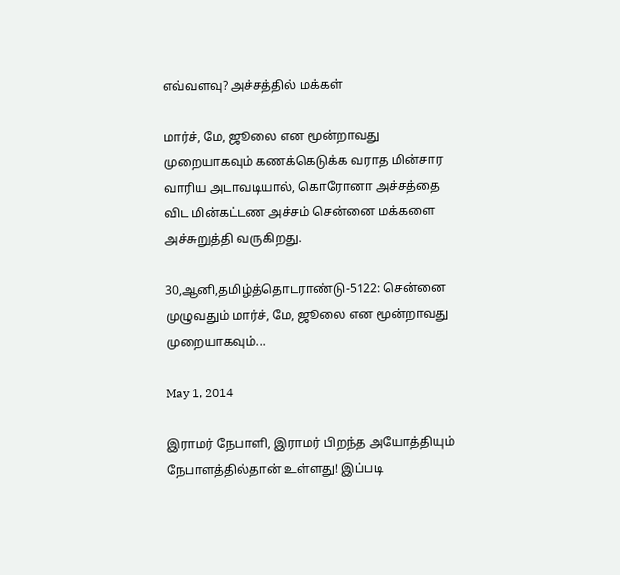எவ்வளவு? அச்சத்தில் மக்கள்

மார்ச், மே, ஜூலை என மூன்றாவது முறையாகவும் கணக்கெடுக்க வராத மின்சார வாரிய அடாவடியால், கொரோனா அச்சத்தை விட மின்கட்டண அச்சம் சென்னை மக்களை அச்சுறுத்தி வருகிறது.

30,ஆனி,தமிழ்த்தொடராண்டு-5122: சென்னை முழுவதும் மார்ச், மே, ஜூலை என மூன்றாவது முறையாகவும்...

May 1, 2014

இராமர் நேபாளி, இராமர் பிறந்த அயோத்தியும் நேபாளத்தில்தான் உள்ளது! இப்படி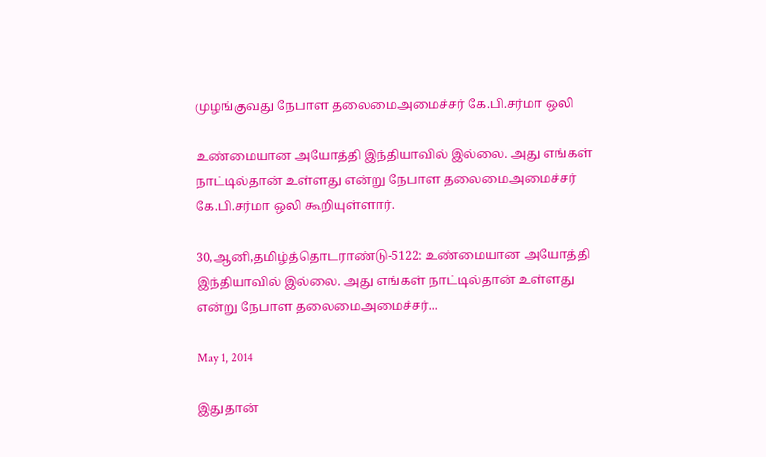முழங்குவது நேபாள தலைமைஅமைச்சர் கே.பி.சர்மா ஒலி

உண்மையான அயோத்தி இந்தியாவில் இல்லை. அது எங்கள் நாட்டில்தான் உள்ளது என்று நேபாள தலைமைஅமைச்சர் கே.பி.சர்மா ஒலி கூறியுள்ளார்.

30,ஆனி,தமிழ்த்தொடராண்டு-5122: உண்மையான அயோத்தி இந்தியாவில் இல்லை. அது எங்கள் நாட்டில்தான் உள்ளது என்று நேபாள தலைமைஅமைச்சர்...

May 1, 2014

இதுதான்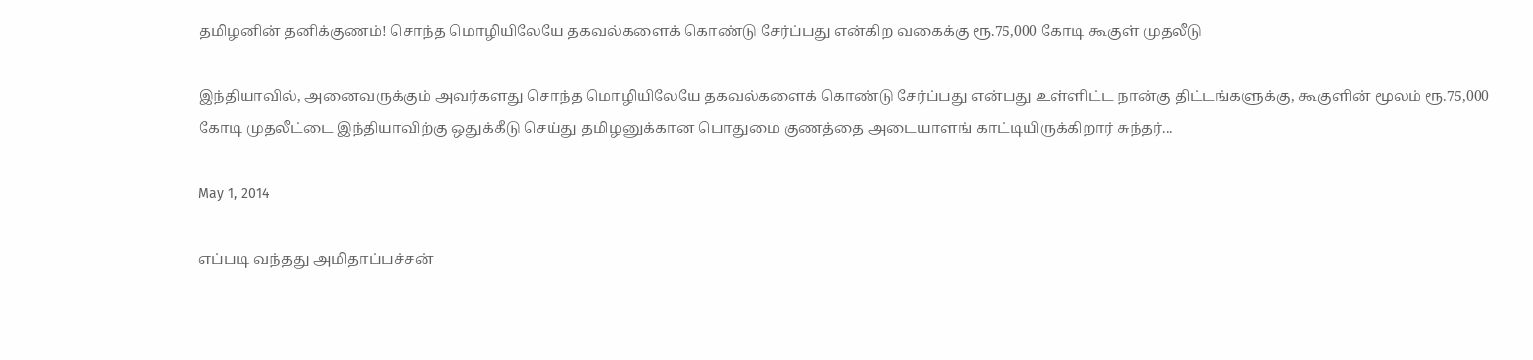தமிழனின் தனிக்குணம்! சொந்த மொழியிலேயே தகவல்களைக் கொண்டு சேர்ப்பது என்கிற வகைக்கு ரூ.75,000 கோடி கூகுள் முதலீடு

இந்தியாவில், அனைவருக்கும் அவர்களது சொந்த மொழியிலேயே தகவல்களைக் கொண்டு சேர்ப்பது என்பது உள்ளிட்ட நான்கு திட்டங்களுக்கு, கூகுளின் மூலம் ரூ.75,000 கோடி முதலீட்டை இந்தியாவிற்கு ஒதுக்கீடு செய்து தமிழனுக்கான பொதுமை குணத்தை அடையாளங் காட்டியிருக்கிறார் சுந்தர்...

May 1, 2014

எப்படி வந்தது அமிதாப்பச்சன்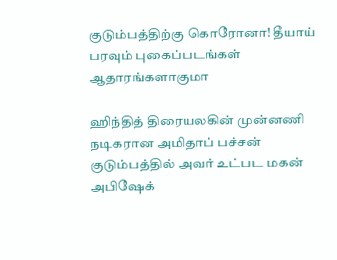குடும்பத்திற்கு கொரோனா! தீயாய் பரவும் புகைப்படங்கள் ஆதாரங்களாகுமா

ஹிந்தித் திரையலகின் முன்னணி நடிகரான அமிதாப் பச்சன் குடும்பத்தில் அவர் உட்பட மகன் அபிஷேக்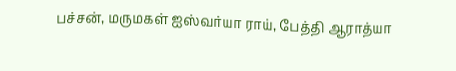பச்சன், மருமகள் ஐஸ்வர்யா ராய், பேத்தி ஆராத்யா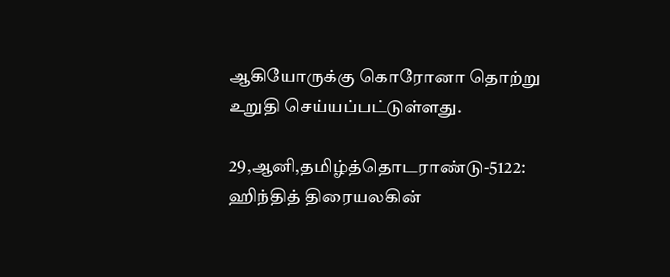ஆகியோருக்கு கொரோனா தொற்று உறுதி செய்யப்பட்டுள்ளது.

29,ஆனி,தமிழ்த்தொடராண்டு-5122: ஹிந்தித் திரையலகின்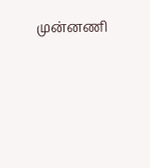முன்னணி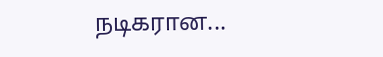நடிகரான...